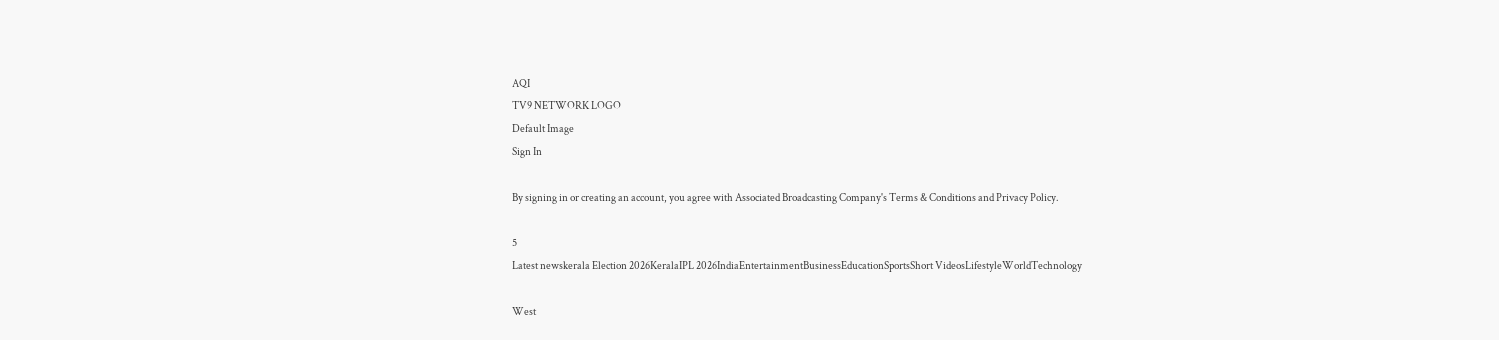AQI
TV9 NETWORK LOGO
Default Image
Sign In

By signing in or creating an account, you agree with Associated Broadcasting Company's Terms & Conditions and Privacy Policy.

5
Latest newskerala Election 2026KeralaIPL 2026IndiaEntertainmentBusinessEducationSportsShort VideosLifestyleWorldTechnology

West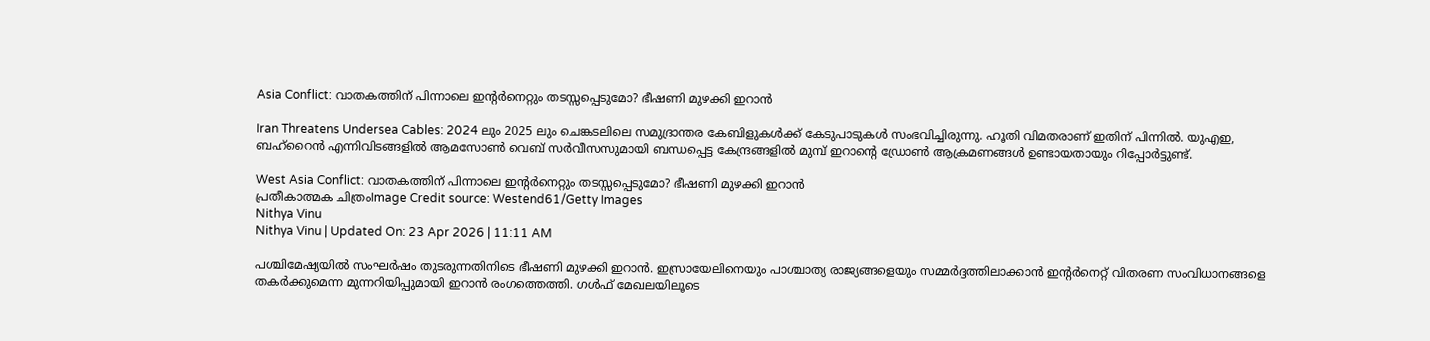Asia Conflict: വാതകത്തിന് പിന്നാലെ ഇന്റർനെറ്റും തടസ്സപ്പെടുമോ? ഭീഷണി മുഴക്കി ഇറാൻ

Iran Threatens Undersea Cables: 2024 ലും 2025 ലും ചെങ്കടലിലെ സമുദ്രാന്തര കേബിളുകൾക്ക് കേടുപാടുകൾ സംഭവിച്ചിരുന്നു. ഹൂതി വിമതരാണ് ഇതിന് പിന്നിൽ. യുഎഇ, ബഹ്‌റൈൻ എന്നിവിടങ്ങളിൽ ആമസോൺ വെബ് സർവീസസുമായി ബന്ധപ്പെട്ട കേന്ദ്രങ്ങളിൽ മുമ്പ് ഇറാന്റെ ഡ്രോൺ ആക്രമണങ്ങൾ ഉണ്ടായതായും റിപ്പോർട്ടുണ്ട്.

West Asia Conflict: വാതകത്തിന് പിന്നാലെ ഇന്റർനെറ്റും തടസ്സപ്പെടുമോ? ഭീഷണി മുഴക്കി ഇറാൻ
പ്രതീകാത്മക ചിത്രംImage Credit source: Westend61/Getty Images
Nithya Vinu
Nithya Vinu | Updated On: 23 Apr 2026 | 11:11 AM

പശ്ചിമേഷ്യയിൽ സംഘർഷം തുടരുന്നതിനിടെ ഭീഷണി മുഴക്കി ഇറാൻ. ഇസ്രായേലിനെയും പാശ്ചാത്യ രാജ്യങ്ങളെയും സമ്മർദ്ദത്തിലാക്കാൻ ഇന്റർനെറ്റ് വിതരണ സംവിധാനങ്ങളെ തകർക്കുമെന്ന മുന്നറിയിപ്പുമായി ഇറാൻ രംഗത്തെത്തി. ഗൾഫ് മേഖലയിലൂടെ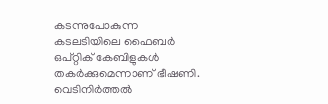കടന്നുപോകുന്ന കടലടിയിലെ ഫൈബർ ഒപ്റ്റിക് കേബിളുകൾ തകർക്കുമെന്നാണ് ഭീഷണി. വെടിനിർത്തൽ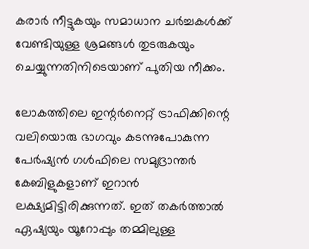കരാർ നീട്ടുകയും സമാധാന ചർച്ചകൾക്ക് വേണ്ടിയുള്ള ശ്രമങ്ങൾ തുടരുകയും ചെയ്യുന്നതിനിടെയാണ് പുതിയ നീക്കം.

ലോകത്തിലെ ഇന്റർനെറ്റ് ട്രാഫിക്കിന്റെ വലിയൊരു ഭാഗവും കടന്നുപോകുന്ന പേർഷ്യൻ ഗൾഫിലെ സമുദ്രാന്തർ കേബിളുകളാണ് ഇറാൻ ലക്ഷ്യമിട്ടിരിക്കുന്നത്. ഇത് തകർത്താൽ ഏഷ്യയും യൂറോപ്പും തമ്മിലുള്ള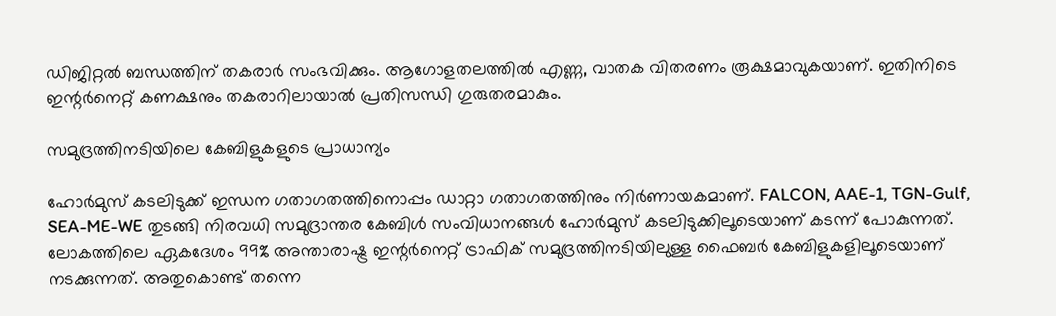ഡിജിറ്റൽ ബന്ധത്തിന് തകരാർ സംഭവിക്കും. ആഗോളതലത്തിൽ എണ്ണ, വാതക വിതരണം രൂക്ഷമാവുകയാണ്. ഇതിനിടെ ഇന്റർനെറ്റ് കണക്ഷനും തകരാറിലായാൽ പ്രതിസന്ധി ഗുരുതരമാകും.

സമുദ്രത്തിനടിയിലെ കേബിളുകളുടെ പ്രാധാന്യം

ഹോർമുസ് കടലിടുക്ക് ഇന്ധന ഗതാഗതത്തിനൊപ്പം ഡാറ്റാ ഗതാഗതത്തിനും നിർണായകമാണ്. FALCON, AAE-1, TGN-Gulf, SEA-ME-WE തുടങ്ങി നിരവധി സമുദ്രാന്തര കേബിൾ സംവിധാനങ്ങൾ ഹോ‍ർമുസ് കടലിടുക്കിലൂടെയാണ് കടന്ന് പോകുന്നത്. ലോകത്തിലെ ഏകദേശം 99% അന്താരാഷ്ട്ര ഇന്റർനെറ്റ് ട്രാഫിക് സമുദ്രത്തിനടിയിലുള്ള ഫൈബർ കേബിളുകളിലൂടെയാണ് നടക്കുന്നത്. അതുകൊണ്ട് തന്നെ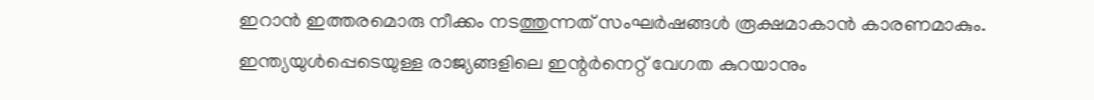ഇറാൻ ഇത്തരമൊരു നീക്കം നടത്തുന്നത് സംഘർഷങ്ങൾ രൂക്ഷമാകാൻ കാരണമാകും. ഇന്ത്യയുൾപ്പെടെയുള്ള രാജ്യങ്ങളിലെ ഇന്റർനെറ്റ് വേഗത കുറയാനും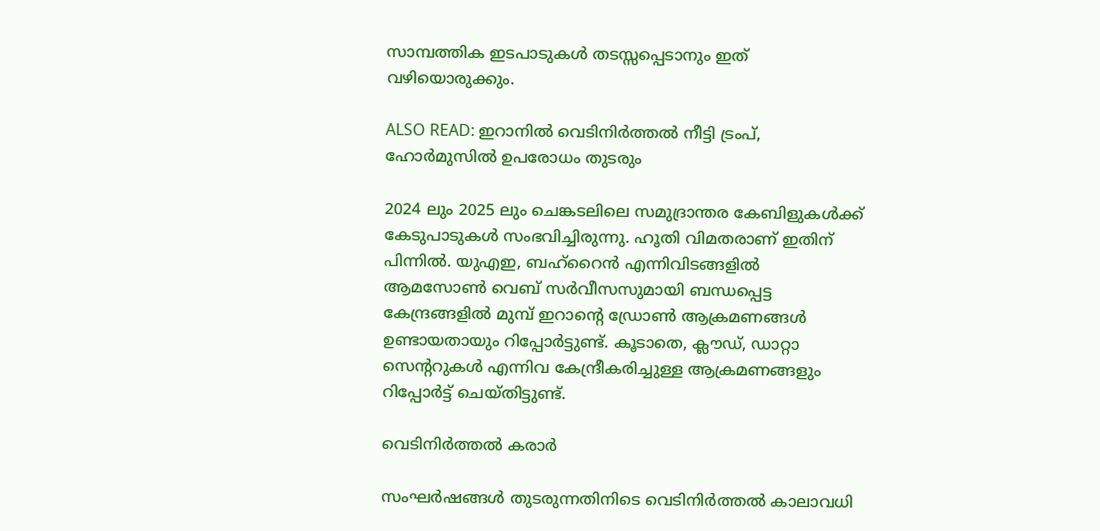സാമ്പത്തിക ഇടപാടുകൾ തടസ്സപ്പെടാനും ഇത് വഴിയൊരുക്കും.

ALSO READ: ഇറാനില്‍ വെടിനിര്‍ത്തല്‍ നീട്ടി ട്രംപ്, ഹോര്‍മുസില്‍ ഉപരോധം തുടരും

2024 ലും 2025 ലും ചെങ്കടലിലെ സമുദ്രാന്തര കേബിളുകൾക്ക് കേടുപാടുകൾ സംഭവിച്ചിരുന്നു. ഹൂതി വിമതരാണ് ഇതിന് പിന്നിൽ. യുഎഇ, ബഹ്‌റൈൻ എന്നിവിടങ്ങളിൽ ആമസോൺ വെബ് സർവീസസുമായി ബന്ധപ്പെട്ട കേന്ദ്രങ്ങളിൽ മുമ്പ് ഇറാന്റെ ഡ്രോൺ ആക്രമണങ്ങൾ ഉണ്ടായതായും റിപ്പോർട്ടുണ്ട്. കൂടാതെ, ക്ലൗഡ്, ഡാറ്റാ സെന്ററുകൾ എന്നിവ കേന്ദ്രീകരിച്ചുള്ള ആക്രമണങ്ങളും റിപ്പോർട്ട് ചെയ്തിട്ടുണ്ട്.

വെടിനിർത്തൽ കരാർ

സംഘർഷങ്ങൾ തുടരുന്നതിനിടെ വെടിനിർത്തൽ കാലാവധി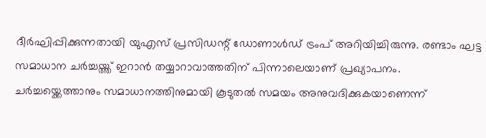ദീർഘിപ്പിക്കുന്നതായി യുഎസ് പ്രസിഡന്റ് ഡോണാൾഡ് ട്രംപ് അറിയിച്ചിരുന്നു. രണ്ടാം ഘട്ട സമാധാന ചർച്ചയ്ത്ത് ഇറാൻ തയ്യാറാവാത്തതിന് പിന്നാലെയാണ് പ്രഖ്യാപനം. ചർച്ചയ്ക്കെത്താനും സമാധാനത്തിനുമായി കൂടുതൽ സമയം അനുവദിക്കുകയാണെന്ന്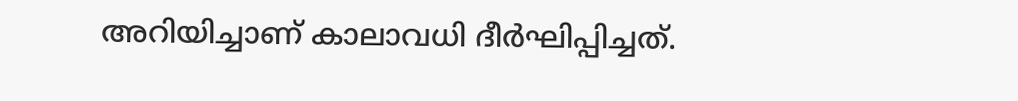അറിയിച്ചാണ് കാലാവധി ദീർഘിപ്പിച്ചത്.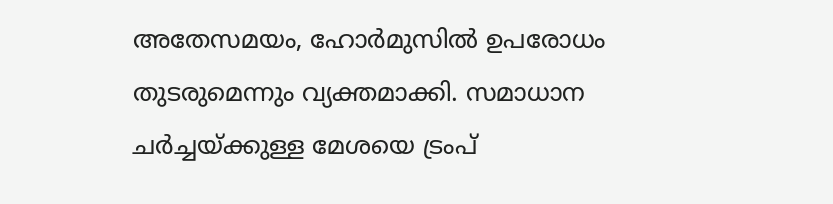അതേസമയം, ഹോർമുസിൽ ഉപരോധം തുടരുമെന്നും വ്യക്തമാക്കി. സമാധാന ചർച്ചയ്ക്കുള്ള മേശയെ ട്രംപ്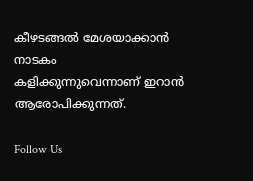കീഴടങ്ങൽ മേശയാക്കാൻ നാടകം കളിക്കുന്നുവെന്നാണ് ഇറാൻ ആരോപിക്കുന്നത്.

Follow Us